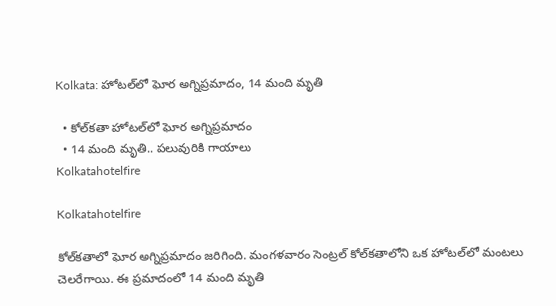Kolkata: హోటల్‌లో ఘోర అగ్నిప్రమాదం, 14 మంది మృతి

  • కోల్‌కతా హోటల్‌లో ఘోర అగ్నిప్రమాదం
  • 14 మంది మృతి.. పలువురికి గాయాలు
Kolkatahotelfire

Kolkatahotelfire

కోల్‌కతాలో ఘోర అగ్నిప్రమాదం జరిగింది. మంగళవారం సెంట్రల్ కోల్‌కతాలోని ఒక హోటల్‌లో మంటలు చెలరేగాయి. ఈ ప్రమాదంలో 14 మంది మృతి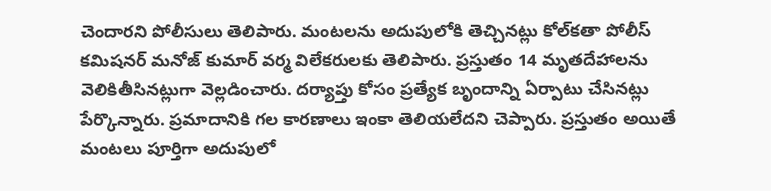చెందారని పోలీసులు తెలిపారు. మంటలను అదుపులోకి తెచ్చినట్లు కోల్‌కతా పోలీస్ కమిషనర్ మనోజ్ కుమార్ వర్మ విలేకరులకు తెలిపారు. ప్రస్తుతం 14 మృతదేహాలను వెలికితీసినట్లుగా వెల్లడించారు. దర్యాప్తు కోసం ప్రత్యేక బృందాన్ని ఏర్పాటు చేసినట్లు పేర్కొన్నారు. ప్రమాదానికి గల కారణాలు ఇంకా తెలియలేదని చెప్పారు. ప్రస్తుతం అయితే మంటలు పూర్తిగా అదుపులో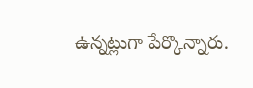ఉన్నట్లుగా పేర్కొన్నారు.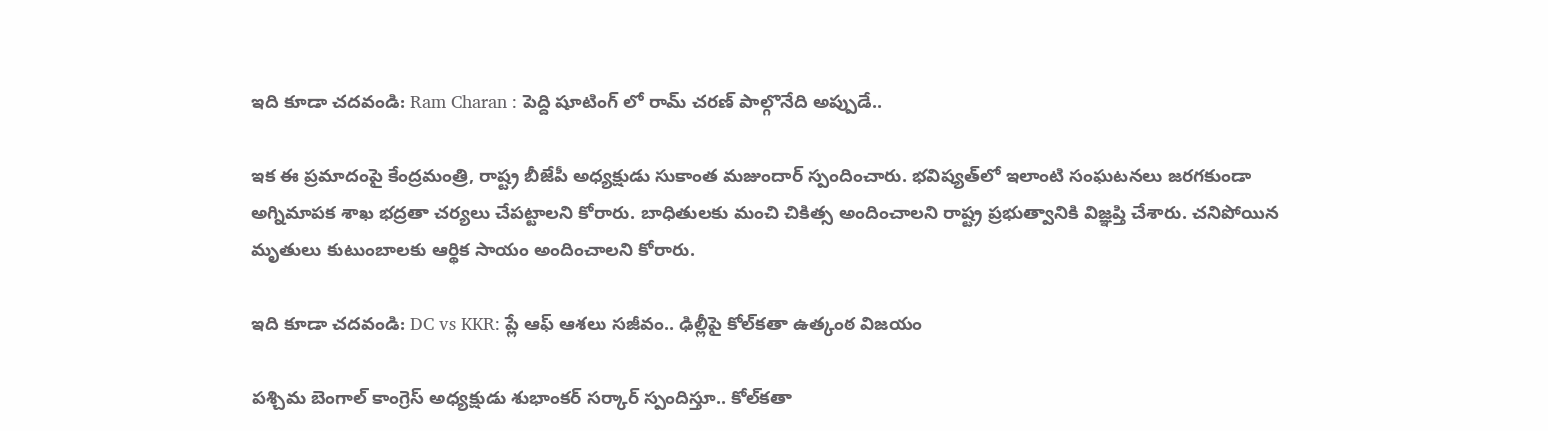ఇది కూడా చదవండి: Ram Charan : పెద్ది షూటింగ్ లో రామ్ చరణ్ పాల్గొనేది అప్పుడే..

ఇక ఈ ప్రమాదంపై కేంద్రమంత్రి, రాష్ట్ర బీజేపీ అధ్యక్షుడు సుకాంత మజుందార్ స్పందించారు. భవిష్యత్‌లో ఇలాంటి సంఘటనలు జరగకుండా అగ్నిమాపక శాఖ భద్రతా చర్యలు చేపట్టాలని కోరారు. బాధితులకు మంచి చికిత్స అందించాలని రాష్ట్ర ప్రభుత్వానికి విజ్ఞప్తి చేశారు. చనిపోయిన మృతులు కుటుంబాలకు ఆర్థిక సాయం అందించాలని కోరారు.

ఇది కూడా చదవండి: DC vs KKR: ప్లే ఆఫ్ ఆశలు సజీవం.. ఢిల్లీపై కోల్‌కతా ఉత్కంఠ విజయం

పశ్చిమ బెంగాల్ కాంగ్రెస్ అధ్యక్షుడు శుభాంకర్ సర్కార్ స్పందిస్తూ.. కోల్‌కతా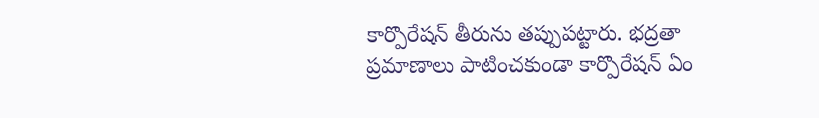కార్పొరేషన్‌ తీరును తప్పుపట్టారు. భద్రతా ప్రమాణాలు పాటించకుండా కార్పొరేషన్ ఏం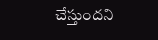చేస్తుందని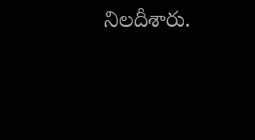నిలదీశారు.